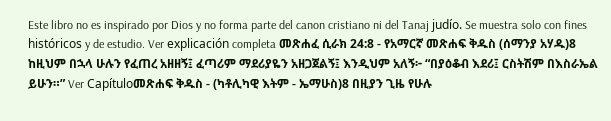Este libro no es inspirado por Dios y no forma parte del canon cristiano ni del Tanaj judío. Se muestra solo con fines históricos y de estudio. Ver explicación completa መጽሐፈ ሲራክ 24:8 - የአማርኛ መጽሐፍ ቅዱስ (ሰማንያ አሃዱ)8 ከዚህም በኋላ ሁሉን የፈጠረ አዘዘኝ፤ ፈጣሪም ማደሪያዬን አዘጋጀልኝ፤ እንዲህም አለኝ፦ “በያዕቆብ እደሪ፤ ርስትሽም በእስራኤል ይሁን።” Ver Capítuloመጽሐፍ ቅዱስ - (ካቶሊካዊ እትም - ኤማሁስ)8 በዚያን ጊዜ የሁሉ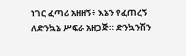ነገር ፈጣሪ አዘዘኝ፥ እኔን የፈጠረኝ ለድንኳኔ ሥፍራ አዘጋጅ። ድንኳንሽን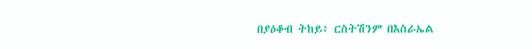በያዕቆብ ትከይ፥ ርስትሽንም በእስራኤል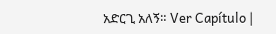አድርጊ አለኝ። Ver Capítulo |